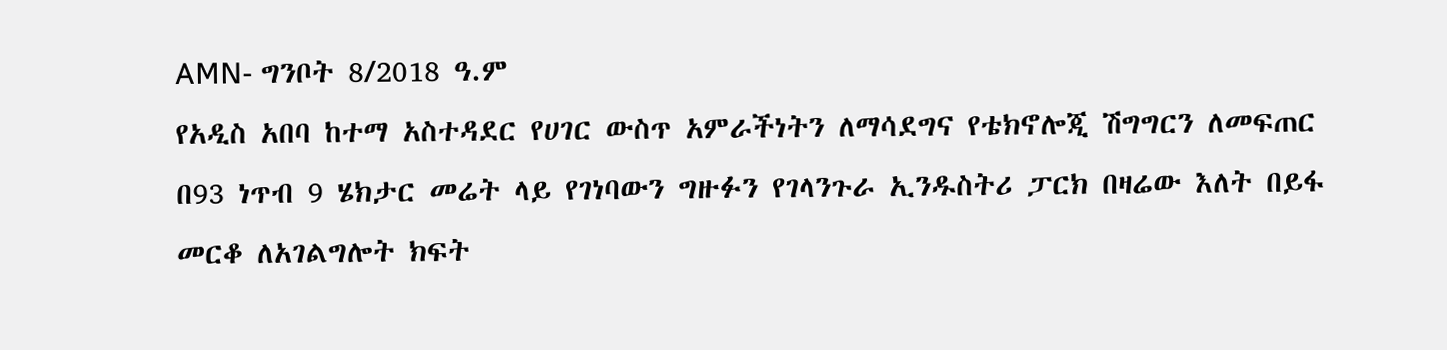AMN- ግንቦት 8/2018 ዓ.ም
የአዲስ አበባ ከተማ አስተዳደር የሀገር ውስጥ አምራችነትን ለማሳደግና የቴክኖሎጂ ሽግግርን ለመፍጠር በ93 ነጥብ 9 ሄክታር መሬት ላይ የገነባውን ግዙፉን የገላንጉራ ኢንዱስትሪ ፓርክ በዛሬው እለት በይፋ መርቆ ለአገልግሎት ክፍት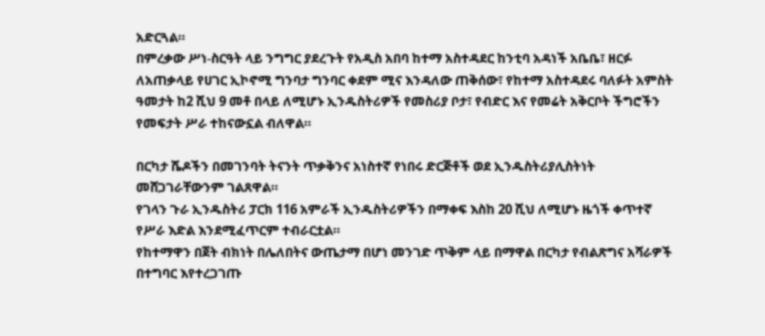አድርጓል።
በምረቃው ሥነ-ስርዓት ላይ ንግግር ያደረጉት የአዲስ አበባ ከተማ አስተዳደር ከንቲባ አዳነች አቤቤ፣ ዘርፉ ለአጠቃላይ የሀገር ኢኮኖሚ ግንባታ ግንባር ቀደም ሚና እንዳለው ጠቅሰው፣ የከተማ አስተዳደሩ ባለፉት አምስት ዓመታት ከ2 ሺህ 9 መቶ በላይ ለሚሆኑ ኢንዱስትሪዎች የመስሪያ ቦታ፣ የብድር እና የመሬት አቅርቦት ችግሮችን የመፍታት ሥራ ተከናውኗል ብለዋል።

በርካታ ሼዶችን በመገንባት ትናንት ጥቃቅንና አነስተኛ የነበሩ ድርጅቶች ወደ ኢንዱስትሪያሊስትነት መሸጋገራቸውንም ገልጸዋል።
የገላን ጉራ ኢንዱስትሪ ፓርክ 116 አምራች ኢንዱስትሪዎችን በማቀፍ እስከ 20 ሺህ ለሚሆኑ ዜጎች ቀጥተኛ የሥራ እድል እንደሚፈጥርም ተብራርቷል።
የከተማዋን በጀት ብክነት በሌለበትና ውጤታማ በሆነ መንገድ ጥቅም ላይ በማዋል በርካታ የብልጽግና አሻራዎች በተግባር እየተረጋገጡ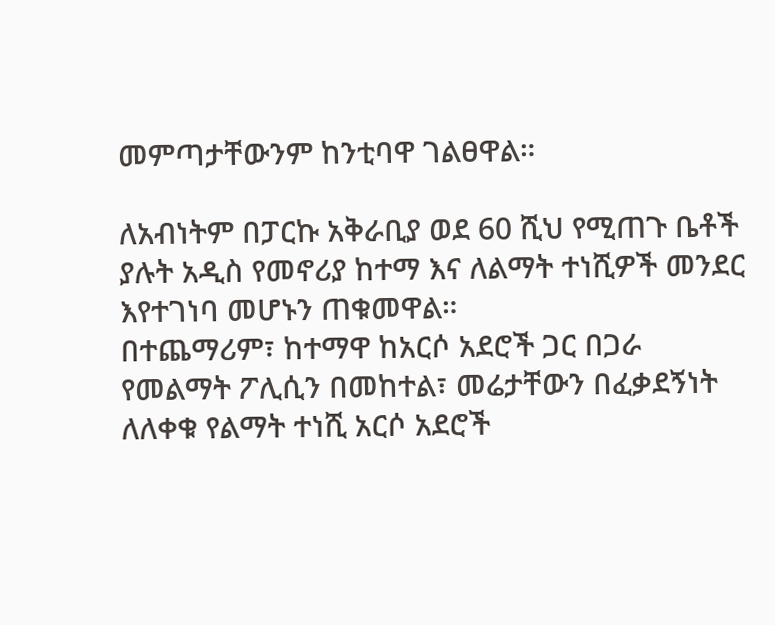መምጣታቸውንም ከንቲባዋ ገልፀዋል።

ለአብነትም በፓርኩ አቅራቢያ ወደ 60 ሺህ የሚጠጉ ቤቶች ያሉት አዲስ የመኖሪያ ከተማ እና ለልማት ተነሺዎች መንደር እየተገነባ መሆኑን ጠቁመዋል።
በተጨማሪም፣ ከተማዋ ከአርሶ አደሮች ጋር በጋራ የመልማት ፖሊሲን በመከተል፣ መሬታቸውን በፈቃደኝነት ለለቀቁ የልማት ተነሺ አርሶ አደሮች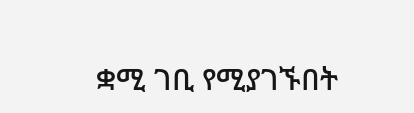ቋሚ ገቢ የሚያገኙበት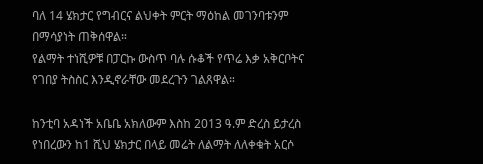ባለ 14 ሄክታር የግብርና ልህቀት ምርት ማዕከል መገንባቱንም በማሳያነት ጠቅሰዋል።
የልማት ተነሺዎቹ በፓርኩ ውስጥ ባሉ ሱቆች የጥሬ እቃ አቅርቦትና የገበያ ትስስር እንዲኖራቸው መደረጉን ገልጸዋል።

ከንቲባ አዳነች አቤቤ አክለውም እስከ 2013 ዓ.ም ድረስ ይታረስ የነበረውን ከ1 ሺህ ሄክታር በላይ መሬት ለልማት ለለቀቁት አርሶ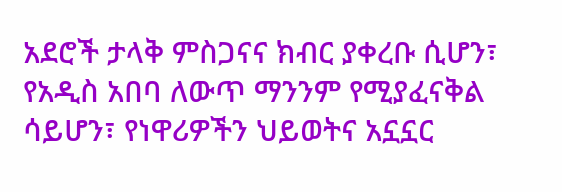አደሮች ታላቅ ምስጋናና ክብር ያቀረቡ ሲሆን፣ የአዲስ አበባ ለውጥ ማንንም የሚያፈናቅል ሳይሆን፣ የነዋሪዎችን ህይወትና አኗኗር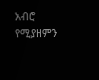አብሮ የሚያዘምን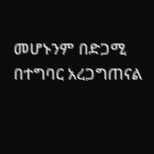መሆኑንም በድጋሚ በተግባር አረጋግጠናል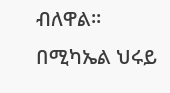ብለዋል።
በሚካኤል ህሩይ